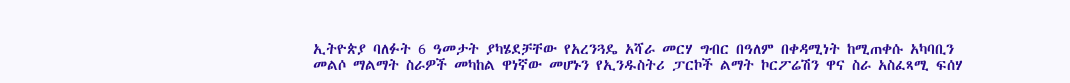ኢትዮጵያ ባለፉት 6 ዓመታት ያካሄደቻቸው የአረንጓዴ አሻራ መርሃ ግብር በዓለም በቀዳሚነት ከሚጠቀሱ አካባቢን መልሶ ማልማት ስራዎች መካከል ዋነኛው መሆኑን የኢንዱስትሪ ፓርኮች ልማት ኮርፖሬሽን ዋና ስራ አስፈጻሚ ፍሰሃ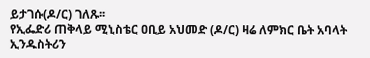ይታገሱ(ዶ/ር) ገለጹ፡፡
የኢፌድሪ ጠቅላይ ሚኒስቴር ዐቢይ አህመድ (ዶ/ር) ዛሬ ለምክር ቤት አባላት ኢንዱስትሪን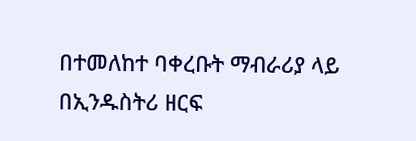በተመለከተ ባቀረቡት ማብራሪያ ላይ በኢንዱስትሪ ዘርፍ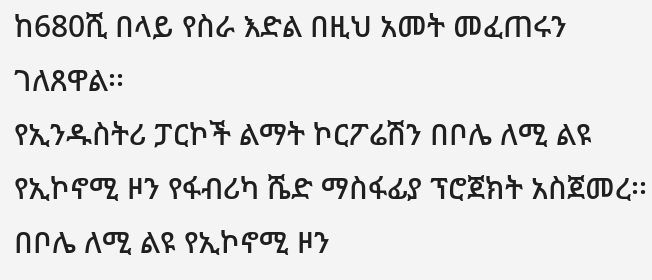ከ680ሺ በላይ የስራ እድል በዚህ አመት መፈጠሩን ገለጸዋል፡፡
የኢንዱስትሪ ፓርኮች ልማት ኮርፖሬሽን በቦሌ ለሚ ልዩ የኢኮኖሚ ዞን የፋብሪካ ሼድ ማስፋፊያ ፕሮጀክት አስጀመረ፡፡
በቦሌ ለሚ ልዩ የኢኮኖሚ ዞን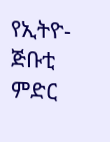የኢትዮ-ጅቡቲ ምድር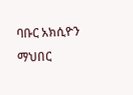ባቡር አክሲዮን ማህበር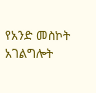የአንድ መስኮት አገልግሎት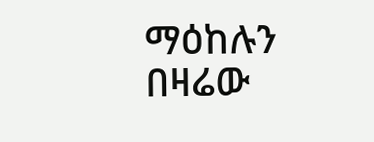ማዕከሉን በዛሬው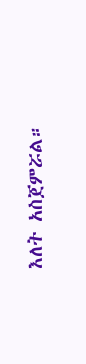እለት አስጀምሯል።